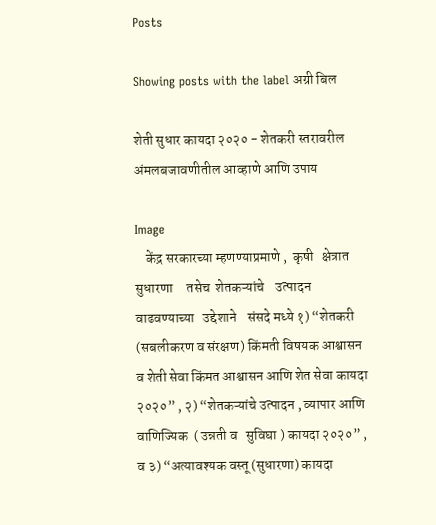Posts

Showing posts with the label अग्री बिल

शेती सुधार कायदा २०२० - शेतकरी स्तरावरील अंमलबजावणीतील आव्हाणे आणि उपाय

Image
    केंद्र सरकारच्या म्हणण्याप्रमाणे ,  कृषी   क्षेत्रात सुधारणा     तसेच  शेतकऱ्यांचे    उत्पादन    वाढवण्याच्या   उद्देशाने    संसदे मध्ये १) “शेतकरी (सबलीकरण व संरक्षण) किंमती विषयक आश्वासन व शेती सेवा किंमत आश्वासन आणि शेत सेवा कायदा २०२०” , २) “शेतकऱ्यांचे उत्पादन , व्यापार आणि   वाणिज्यिक  ( उन्नती व   सुविघा ) कायदा २०२०” , व ३) “अत्यावश्यक वस्तू (सुधारणा) कायदा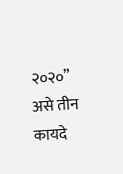२०२०” असे तीन कायदे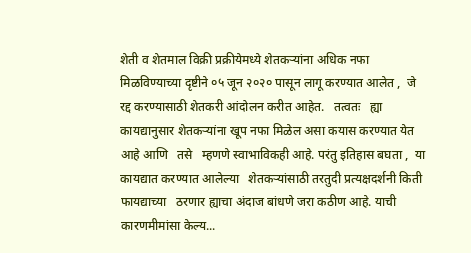शेती व शेतमाल विक्री प्रक्रीयेमध्ये शेतकऱ्यांना अधिक नफा   मिळविण्याच्या दृष्टीने ०५ जून २०२० पासून लागू करण्यात आलेत ,  जे   रद्द करण्यासाठी शेतकरी आंदोलन करीत आहेत.   तत्वतः   ह्या कायद्यानुसार शेतकऱ्यांना खूप नफा मिळेल असा कयास करण्यात येत आहे आणि   तसे   म्हणणे स्वाभाविकही आहे. परंतु इतिहास बघता ,  या   कायद्यात करण्यात आलेल्या   शेतकऱ्यांसाठी तरतुदी प्रत्यक्षदर्शनी किती   फायद्याच्या   ठरणार ह्याचा अंदाज बांधणे जरा कठीण आहे. याची कारणमीमांसा केल्य...